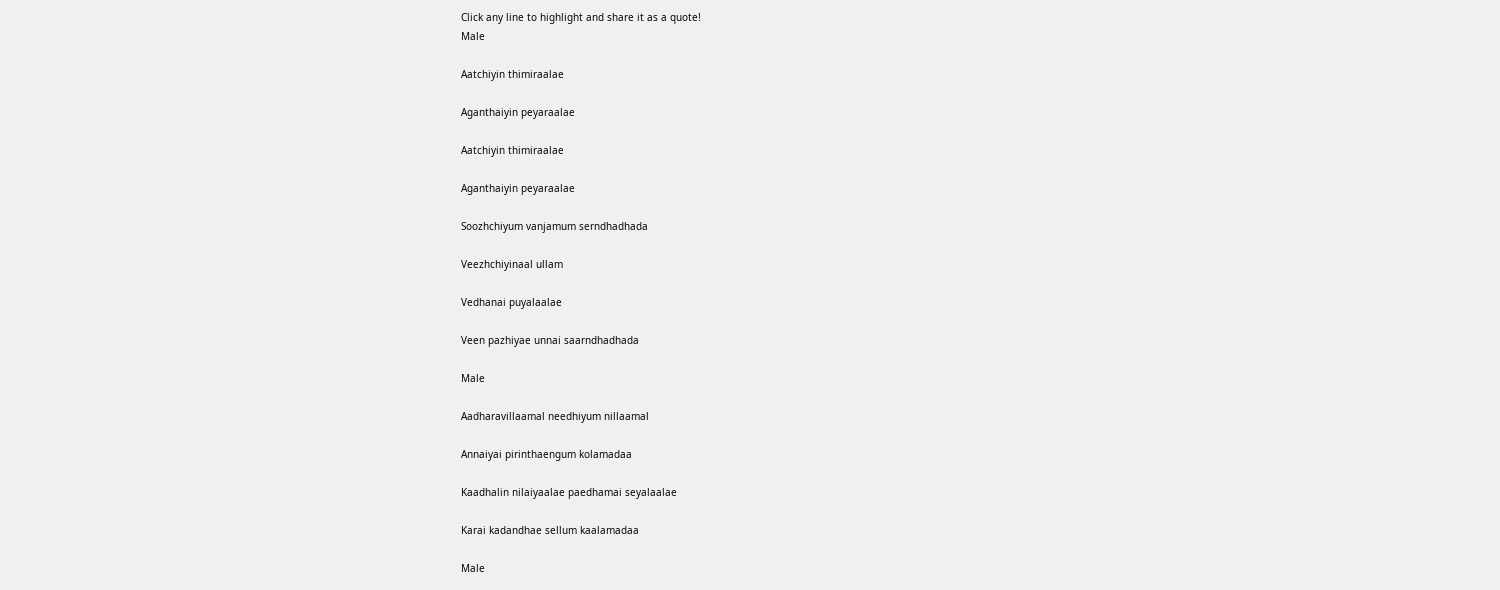Click any line to highlight and share it as a quote!
Male

Aatchiyin thimiraalae

Aganthaiyin peyaraalae

Aatchiyin thimiraalae

Aganthaiyin peyaraalae

Soozhchiyum vanjamum serndhadhada

Veezhchiyinaal ullam

Vedhanai puyalaalae

Veen pazhiyae unnai saarndhadhada

Male

Aadharavillaamal needhiyum nillaamal

Annaiyai pirinthaengum kolamadaa

Kaadhalin nilaiyaalae paedhamai seyalaalae

Karai kadandhae sellum kaalamadaa

Male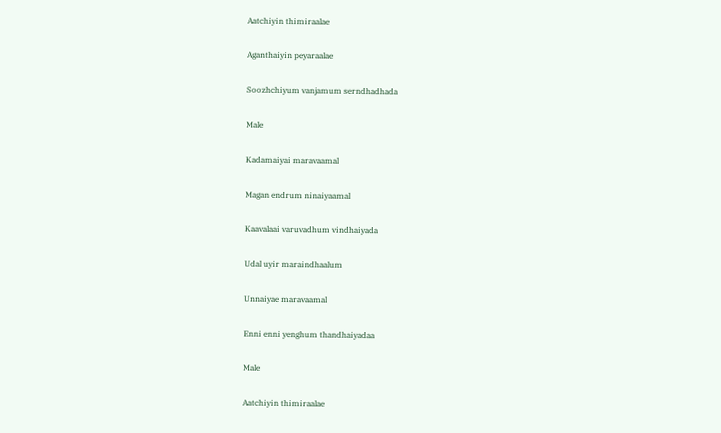Aatchiyin thimiraalae

Aganthaiyin peyaraalae

Soozhchiyum vanjamum serndhadhada

Male

Kadamaiyai maravaamal

Magan endrum ninaiyaamal

Kaavalaai varuvadhum vindhaiyada

Udal uyir maraindhaalum

Unnaiyae maravaamal

Enni enni yenghum thandhaiyadaa

Male

Aatchiyin thimiraalae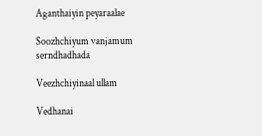Aganthaiyin peyaraalae

Soozhchiyum vanjamum serndhadhada

Veezhchiyinaal ullam

Vedhanai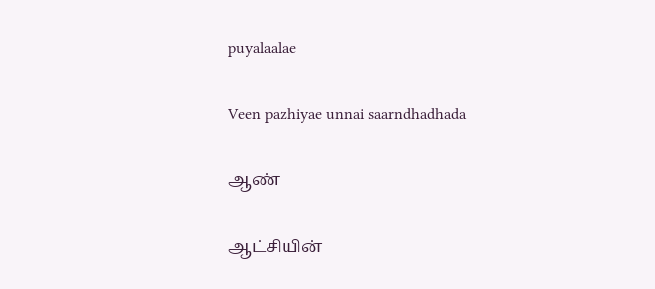puyalaalae

Veen pazhiyae unnai saarndhadhada

ஆண்

ஆட்சியின்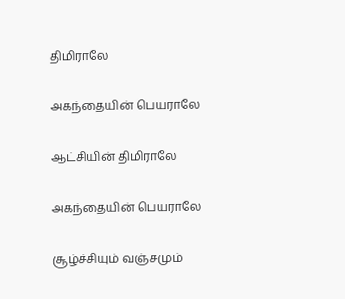திமிராலே

அகந்தையின் பெயராலே

ஆட்சியின் திமிராலே

அகந்தையின் பெயராலே

சூழ்ச்சியும் வஞ்சமும்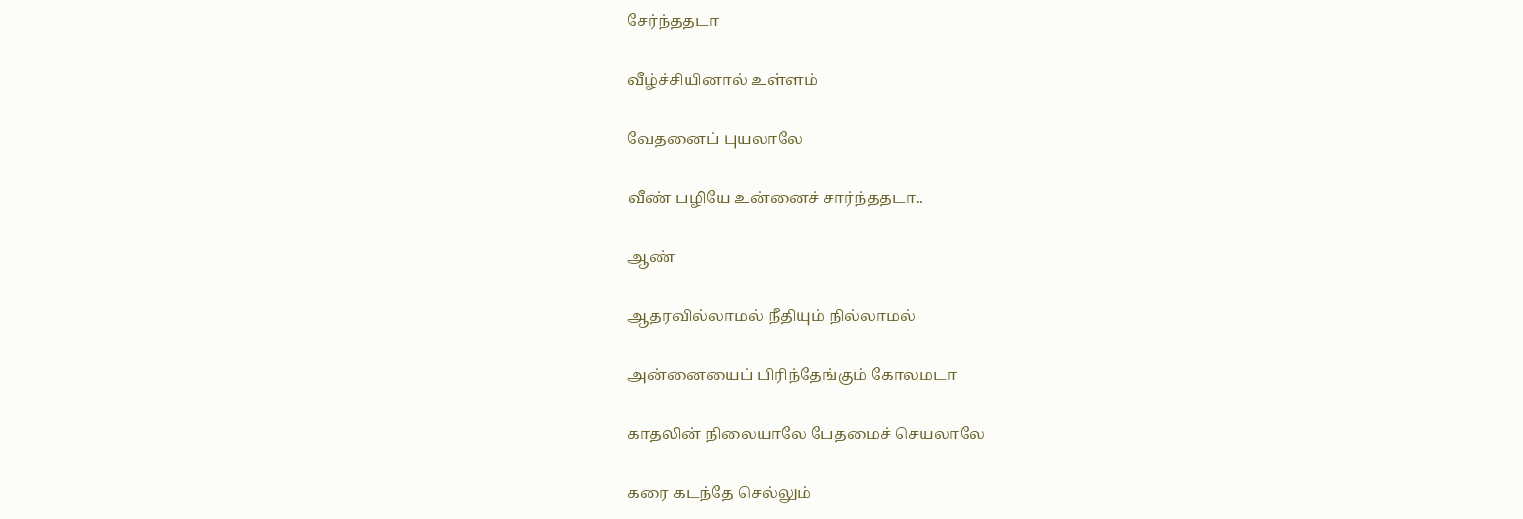சேர்ந்ததடா

வீழ்ச்சியினால் உள்ளம்

வேதனைப் புயலாலே

வீண் பழியே உன்னைச் சார்ந்ததடா..

ஆண்

ஆதரவில்லாமல் நீதியும் நில்லாமல்

அன்னையைப் பிரிந்தேங்கும் கோலமடா

காதலின் நிலையாலே பேதமைச் செயலாலே

கரை கடந்தே செல்லும்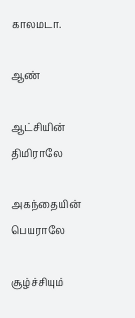காலமடா.

ஆண்

ஆட்சியின் திமிராலே

அகந்தையின் பெயராலே

சூழ்ச்சியும்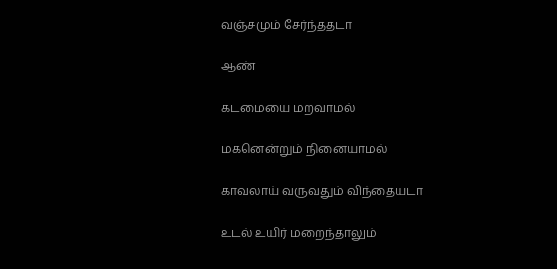வஞ்சமும் சேர்ந்ததடா

ஆண்

கடமையை மறவாமல்

மகனென்றும் நினையாமல்

காவலாய் வருவதும் விந்தையடா

உடல் உயிர் மறைந்தாலும்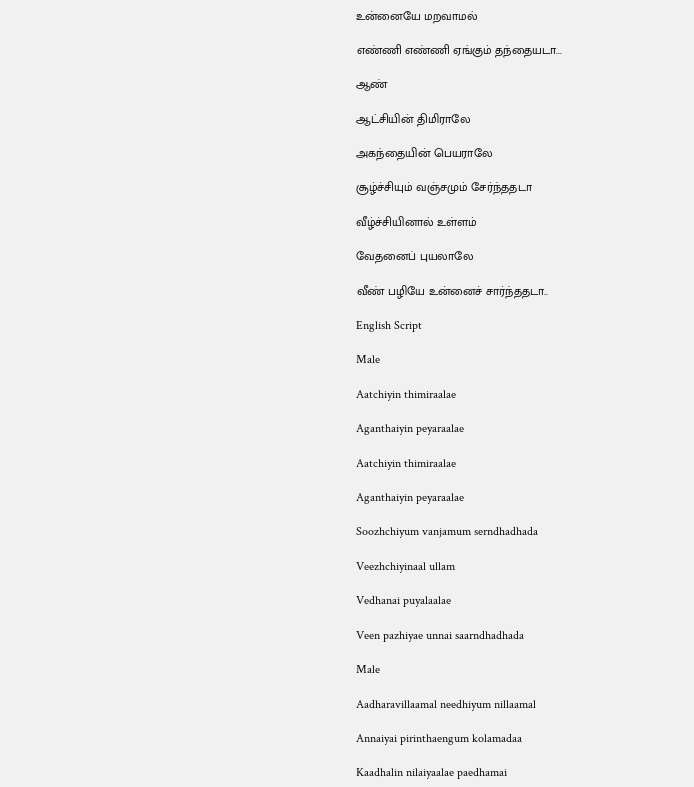உன்னையே மறவாமல்

எண்ணி எண்ணி ஏங்கும் தந்தையடா...

ஆண்

ஆட்சியின் திமிராலே

அகந்தையின் பெயராலே

சூழ்ச்சியும் வஞ்சமும் சேர்ந்ததடா

வீழ்ச்சியினால் உள்ளம்

வேதனைப் புயலாலே

வீண் பழியே உன்னைச் சார்ந்ததடா..

English Script

Male

Aatchiyin thimiraalae

Aganthaiyin peyaraalae

Aatchiyin thimiraalae

Aganthaiyin peyaraalae

Soozhchiyum vanjamum serndhadhada

Veezhchiyinaal ullam

Vedhanai puyalaalae

Veen pazhiyae unnai saarndhadhada

Male

Aadharavillaamal needhiyum nillaamal

Annaiyai pirinthaengum kolamadaa

Kaadhalin nilaiyaalae paedhamai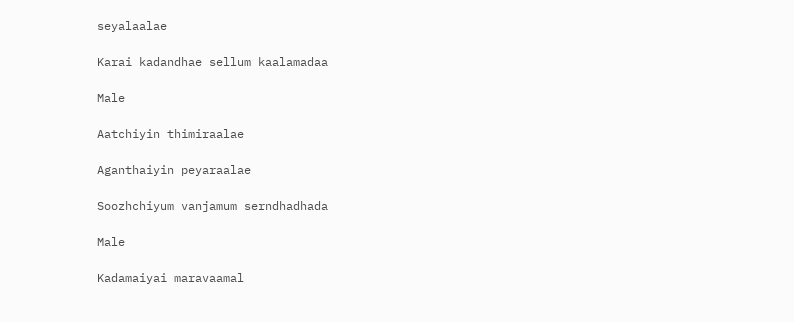seyalaalae

Karai kadandhae sellum kaalamadaa

Male

Aatchiyin thimiraalae

Aganthaiyin peyaraalae

Soozhchiyum vanjamum serndhadhada

Male

Kadamaiyai maravaamal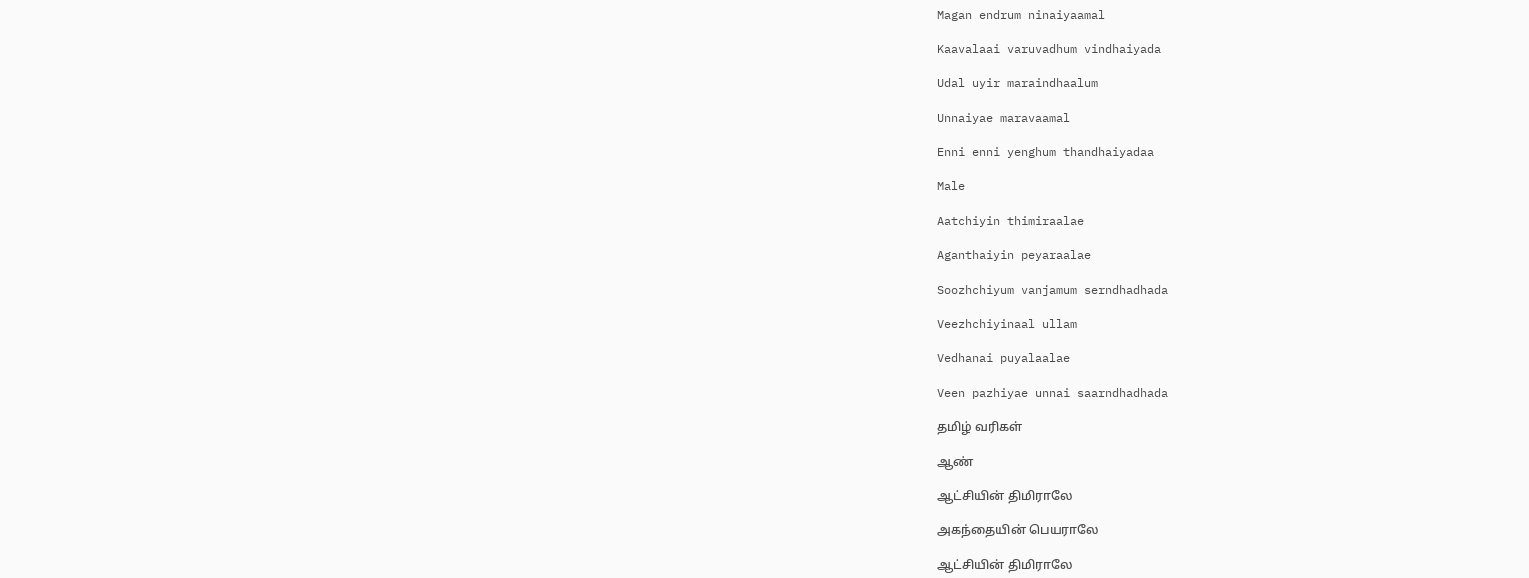Magan endrum ninaiyaamal

Kaavalaai varuvadhum vindhaiyada

Udal uyir maraindhaalum

Unnaiyae maravaamal

Enni enni yenghum thandhaiyadaa

Male

Aatchiyin thimiraalae

Aganthaiyin peyaraalae

Soozhchiyum vanjamum serndhadhada

Veezhchiyinaal ullam

Vedhanai puyalaalae

Veen pazhiyae unnai saarndhadhada

தமிழ் வரிகள்

ஆண்

ஆட்சியின் திமிராலே

அகந்தையின் பெயராலே

ஆட்சியின் திமிராலே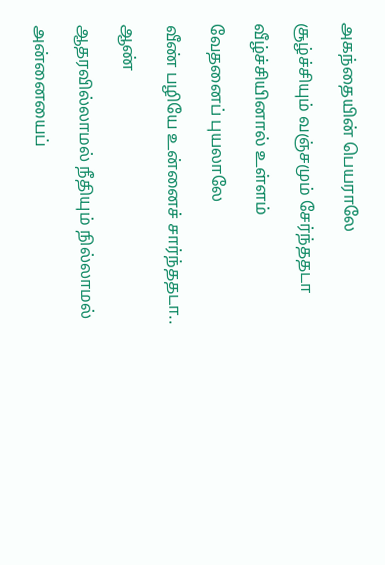அகந்தையின் பெயராலே

சூழ்ச்சியும் வஞ்சமும் சேர்ந்ததடா

வீழ்ச்சியினால் உள்ளம்

வேதனைப் புயலாலே

வீண் பழியே உன்னைச் சார்ந்ததடா..

ஆண்

ஆதரவில்லாமல் நீதியும் நில்லாமல்

அன்னையைப்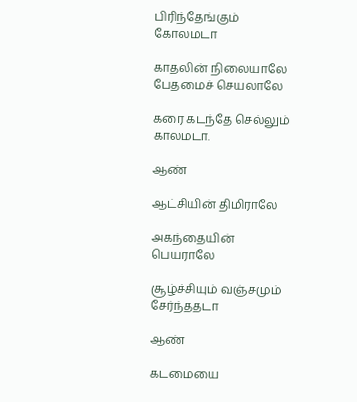பிரிந்தேங்கும் கோலமடா

காதலின் நிலையாலே பேதமைச் செயலாலே

கரை கடந்தே செல்லும் காலமடா.

ஆண்

ஆட்சியின் திமிராலே

அகந்தையின் பெயராலே

சூழ்ச்சியும் வஞ்சமும் சேர்ந்ததடா

ஆண்

கடமையை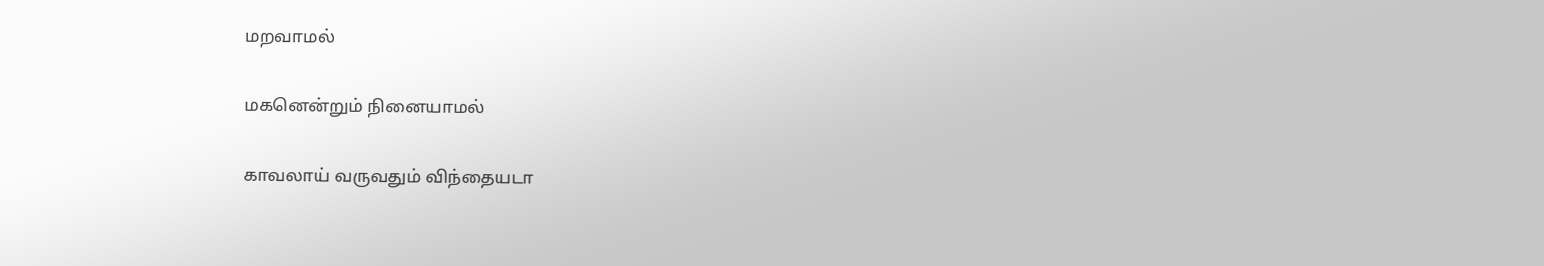மறவாமல்

மகனென்றும் நினையாமல்

காவலாய் வருவதும் விந்தையடா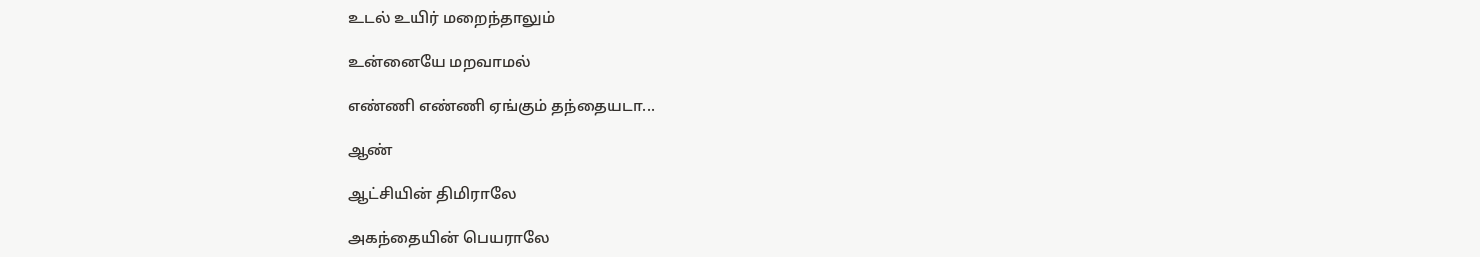உடல் உயிர் மறைந்தாலும்

உன்னையே மறவாமல்

எண்ணி எண்ணி ஏங்கும் தந்தையடா...

ஆண்

ஆட்சியின் திமிராலே

அகந்தையின் பெயராலே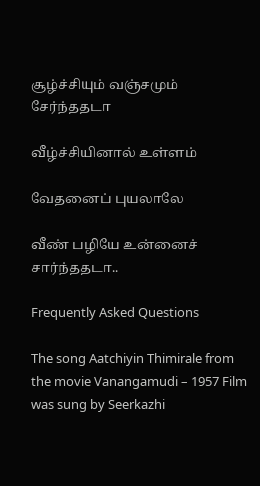சூழ்ச்சியும் வஞ்சமும் சேர்ந்ததடா

வீழ்ச்சியினால் உள்ளம்

வேதனைப் புயலாலே

வீண் பழியே உன்னைச் சார்ந்ததடா..

Frequently Asked Questions

The song Aatchiyin Thimirale from the movie Vanangamudi – 1957 Film was sung by Seerkazhi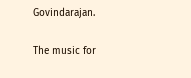Govindarajan.

The music for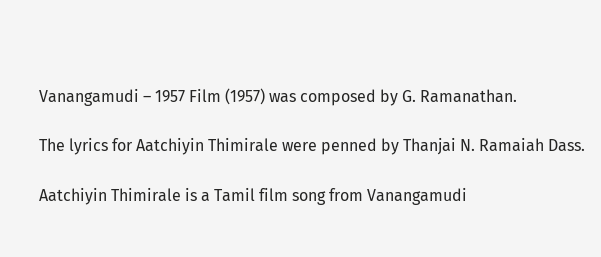Vanangamudi – 1957 Film (1957) was composed by G. Ramanathan.

The lyrics for Aatchiyin Thimirale were penned by Thanjai N. Ramaiah Dass.

Aatchiyin Thimirale is a Tamil film song from Vanangamudi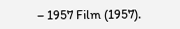– 1957 Film (1957).